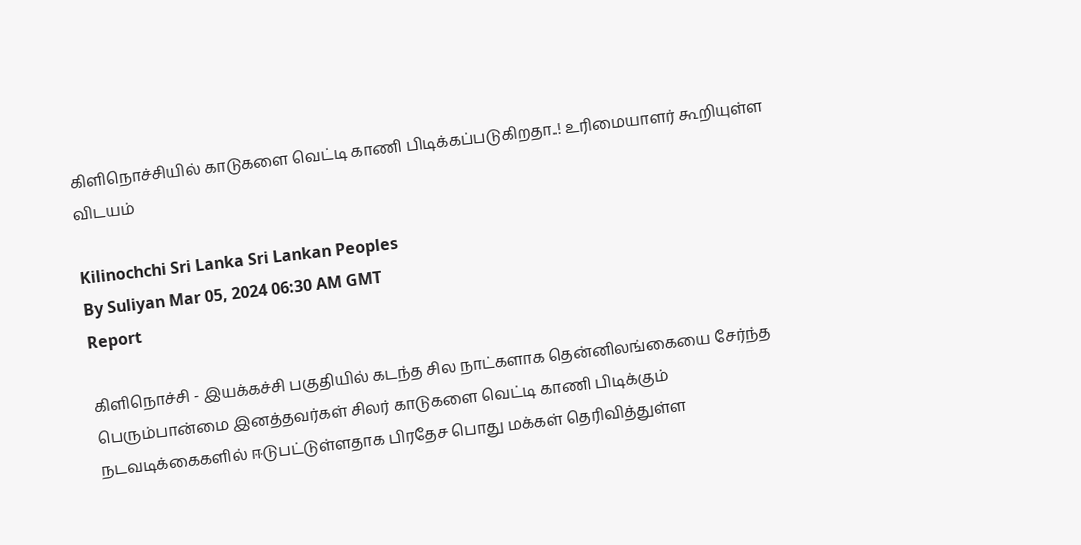கிளிநொச்சியில் காடுகளை வெட்டி காணி பிடிக்கப்படுகிறதா..! உரிமையாளர் கூறியுள்ள விடயம்

Kilinochchi Sri Lanka Sri Lankan Peoples
By Suliyan Mar 05, 2024 06:30 AM GMT
Report

கிளிநொச்சி - இயக்கச்சி பகுதியில் கடந்த சில நாட்களாக தென்னிலங்கையை சேர்ந்த பெரும்பான்மை இனத்தவர்கள் சிலர் காடுகளை வெட்டி காணி பிடிக்கும் நடவடிக்கைகளில் ஈடுபட்டுள்ளதாக பிரதேச பொது மக்கள் தெரிவித்துள்ள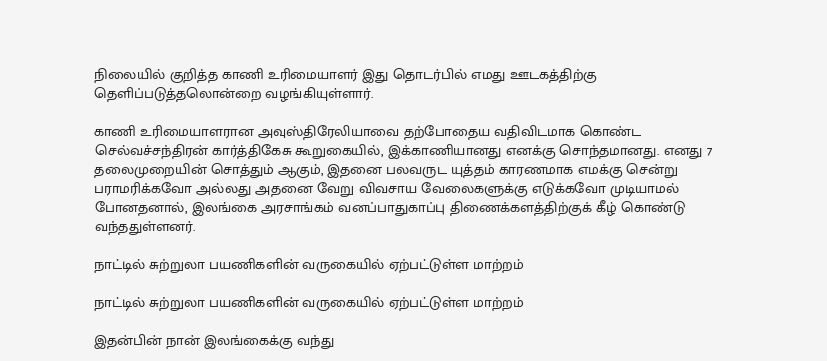நிலையில் குறித்த காணி உரிமையாளர் இது தொடர்பில் எமது ஊடகத்திற்கு தெளிப்படுத்தலொன்றை வழங்கியுள்ளார்.

காணி உரிமையாளரான அவுஸ்திரேலியாவை தற்போதைய வதிவிடமாக கொண்ட செல்வச்சந்திரன் கார்த்திகேசு கூறுகையில், இக்காணியானது எனக்கு சொந்தமானது. எனது 7 தலைமுறையின் சொத்தும் ஆகும், இதனை பலவருட யுத்தம் காரணமாக எமக்கு சென்று பராமரிக்கவோ அல்லது அதனை வேறு விவசாய வேலைகளுக்கு எடுக்கவோ முடியாமல் போனதனால், இலங்கை அரசாங்கம் வனப்பாதுகாப்பு திணைக்களத்திற்குக் கீழ் கொண்டு வந்ததுள்ளனர்.

நாட்டில் சுற்றுலா பயணிகளின் வருகையில் ஏற்பட்டுள்ள மாற்றம்

நாட்டில் சுற்றுலா பயணிகளின் வருகையில் ஏற்பட்டுள்ள மாற்றம்

இதன்பின் நான் இலங்கைக்கு வந்து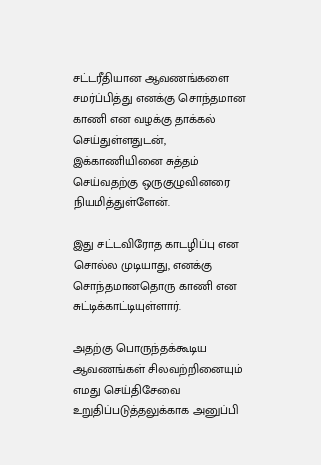சட்டரீதியான ஆவணங்களை சமர்ப்பித்து எனக்கு சொந்தமான காணி என வழக்கு தாக்கல் செய்துள்ளதுடன், இக்காணியினை சுத்தம் செய்வதற்கு ஒருகுழுவினரை நியமித்துள்ளேன்.

இது சட்டவிரோத காடழிப்பு என சொல்ல முடியாது, எனக்கு சொந்தமானதொரு காணி என சுட்டிக்காட்டியுள்ளார்.

அதற்கு பொருந்தக்கூடிய ஆவணங்கள் சிலவற்றினையும் எமது செய்திசேவை உறுதிப்படுத்தலுக்காக அனுப்பி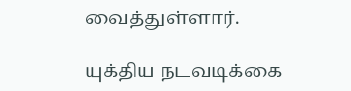வைத்துள்ளார்.

யுக்திய நடவடிக்கை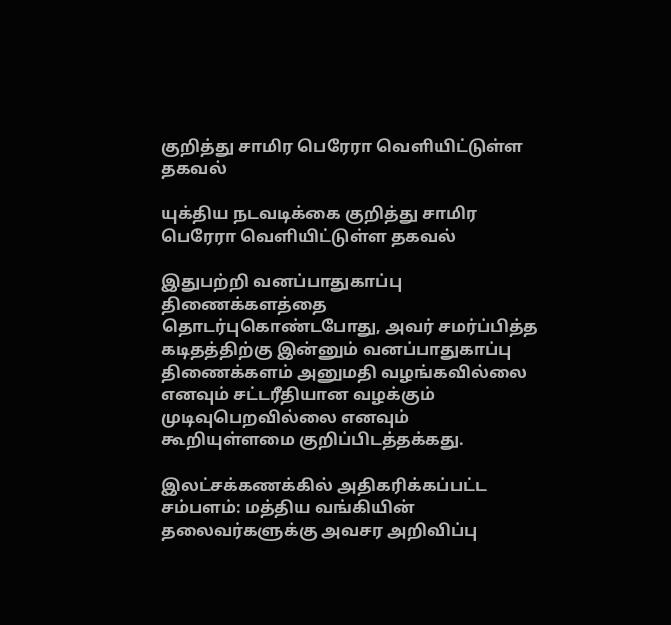குறித்து சாமிர பெரேரா வெளியிட்டுள்ள தகவல்

யுக்திய நடவடிக்கை குறித்து சாமிர பெரேரா வெளியிட்டுள்ள தகவல்

இதுபற்றி வனப்பாதுகாப்பு திணைக்களத்தை தொடர்புகொண்டபோது, அவர் சமர்ப்பித்த கடிதத்திற்கு இன்னும் வனப்பாதுகாப்பு திணைக்களம் அனுமதி வழங்கவில்லை எனவும் சட்டரீதியான வழக்கும் முடிவுபெறவில்லை எனவும் கூறியுள்ளமை குறிப்பிடத்தக்கது.

இலட்சக்கணக்கில் அதிகரிக்கப்பட்ட சம்பளம்: மத்திய வங்கியின் தலைவர்களுக்கு அவசர அறிவிப்பு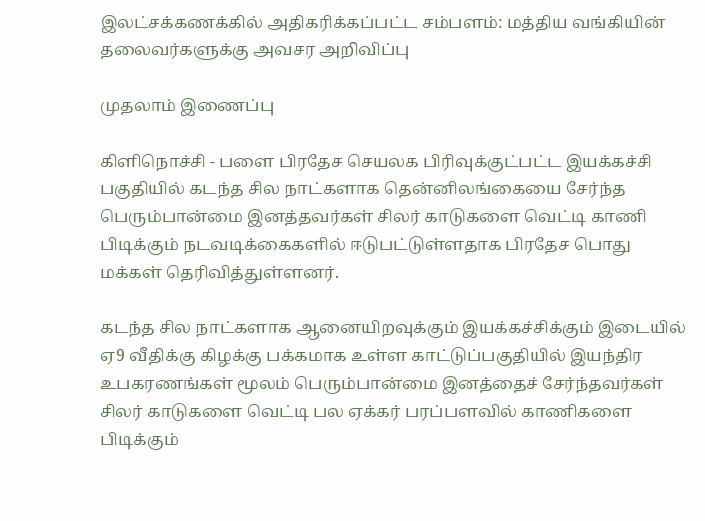இலட்சக்கணக்கில் அதிகரிக்கப்பட்ட சம்பளம்: மத்திய வங்கியின் தலைவர்களுக்கு அவசர அறிவிப்பு

முதலாம் இணைப்பு

கிளிநொச்சி - பளை பிரதேச செயலக பிரிவுக்குட்பட்ட இயக்கச்சி பகுதியில் கடந்த சில நாட்களாக தென்னிலங்கையை சேர்ந்த பெரும்பான்மை இனத்தவர்கள் சிலர் காடுகளை வெட்டி காணி பிடிக்கும் நடவடிக்கைகளில் ஈடுபட்டுள்ளதாக பிரதேச பொது மக்கள் தெரிவித்துள்ளனர்.

கடந்த சில நாட்களாக ஆனையிறவுக்கும் இயக்கச்சிக்கும் இடையில் ஏ9 வீதிக்கு கிழக்கு பக்கமாக உள்ள காட்டுப்பகுதியில் இயந்திர உபகரணங்கள் மூலம் பெரும்பான்மை இனத்தைச் சேர்ந்தவர்கள் சிலர் காடுகளை வெட்டி பல ஏக்கர் பரப்பளவில் காணிகளை பிடிக்கும்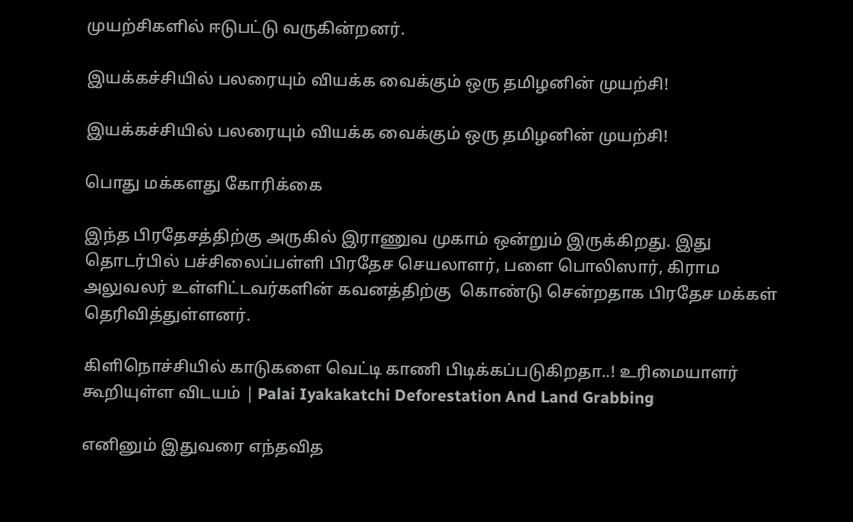முயற்சிகளில் ஈடுபட்டு வருகின்றனர்.

இயக்கச்சியில் பலரையும் வியக்க வைக்கும் ஒரு தமிழனின் முயற்சி!

இயக்கச்சியில் பலரையும் வியக்க வைக்கும் ஒரு தமிழனின் முயற்சி!

பொது மக்களது கோரிக்கை

இந்த பிரதேசத்திற்கு அருகில் இராணுவ முகாம் ஒன்றும் இருக்கிறது. இது தொடர்பில் பச்சிலைப்பள்ளி பிரதேச செயலாளர், பளை பொலிஸார், கிராம அலுவலர் உள்ளிட்டவர்களின் கவனத்திற்கு  கொண்டு சென்றதாக பிரதேச மக்கள் தெரிவித்துள்ளனர்.

கிளிநொச்சியில் காடுகளை வெட்டி காணி பிடிக்கப்படுகிறதா..! உரிமையாளர் கூறியுள்ள விடயம் | Palai Iyakakatchi Deforestation And Land Grabbing

எனினும் இதுவரை எந்தவித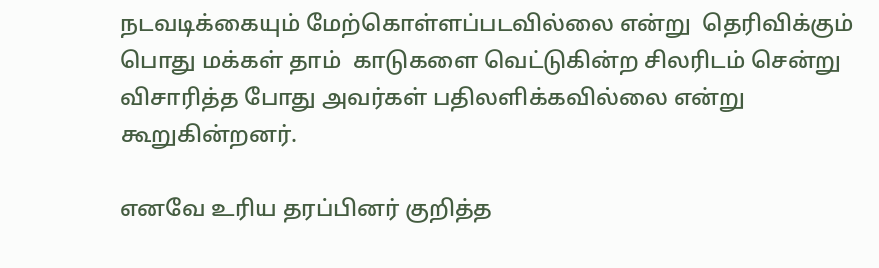நடவடிக்கையும் மேற்கொள்ளப்படவில்லை என்று  தெரிவிக்கும் பொது மக்கள் தாம்  காடுகளை வெட்டுகின்ற சிலரிடம் சென்று விசாரித்த போது அவர்கள் பதிலளிக்கவில்லை என்று கூறுகின்றனர்.

எனவே உரிய தரப்பினர் குறித்த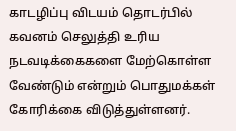காடழிப்பு விடயம் தொடர்பில் கவனம் செலுத்தி உரிய நடவடிக்கைகளை மேற்கொள்ள வேண்டும் என்றும் பொதுமக்கள் கோரிக்கை விடுத்துள்ளனர்.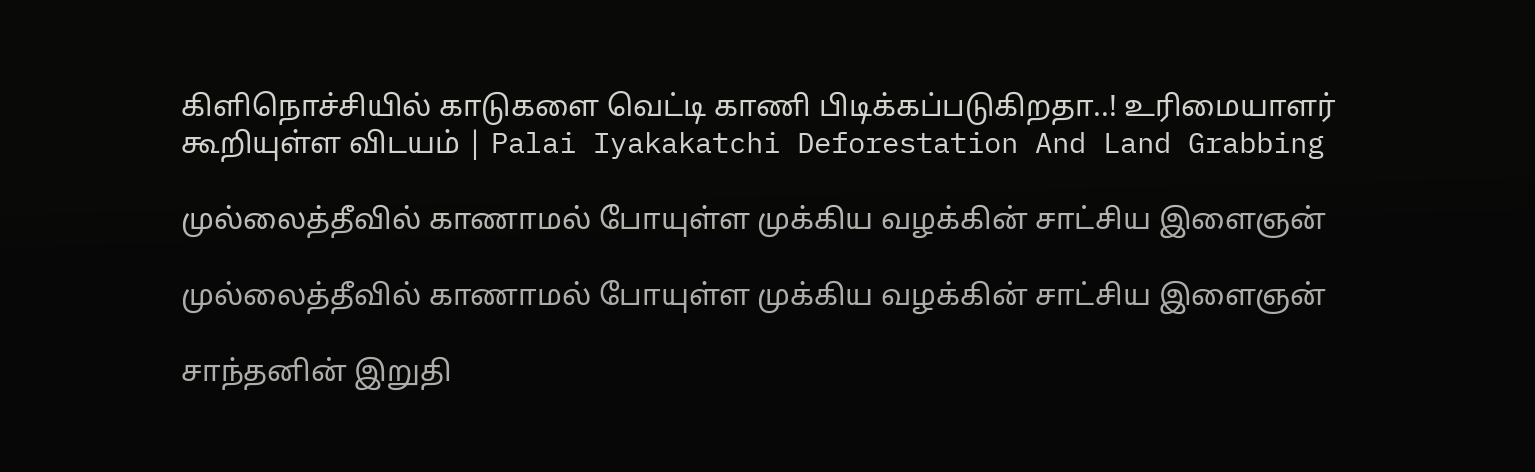கிளிநொச்சியில் காடுகளை வெட்டி காணி பிடிக்கப்படுகிறதா..! உரிமையாளர் கூறியுள்ள விடயம் | Palai Iyakakatchi Deforestation And Land Grabbing

முல்லைத்தீவில் காணாமல் போயுள்ள முக்கிய வழக்கின் சாட்சிய இளைஞன்

முல்லைத்தீவில் காணாமல் போயுள்ள முக்கிய வழக்கின் சாட்சிய இளைஞன்

சாந்தனின் இறுதி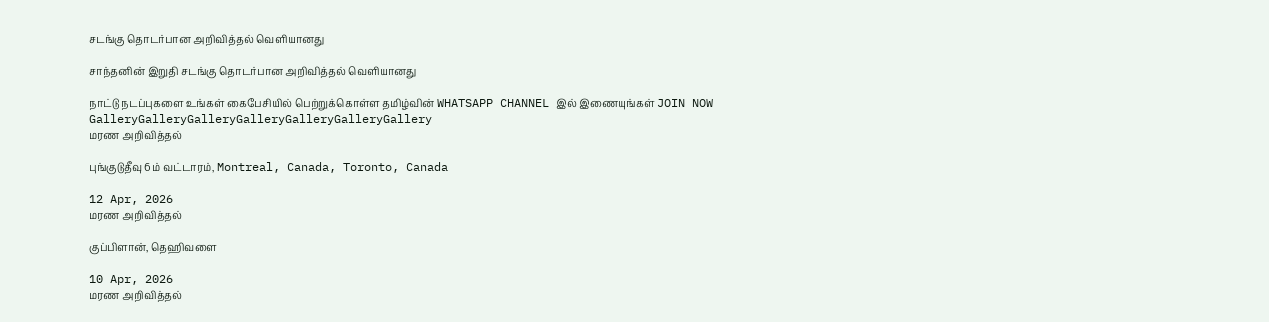சடங்கு தொடர்பான அறிவித்தல் வெளியானது

சாந்தனின் இறுதி சடங்கு தொடர்பான அறிவித்தல் வெளியானது

நாட்டு நடப்புகளை உங்கள் கைபேசியில் பெற்றுக்கொள்ள தமிழ்வின் WHATSAPP CHANNEL இல் இணையுங்கள் JOIN NOW
GalleryGalleryGalleryGalleryGalleryGalleryGallery
மரண அறிவித்தல்

புங்குடுதீவு 6ம் வட்டாரம், Montreal, Canada, Toronto, Canada

12 Apr, 2026
மரண அறிவித்தல்

குப்பிளான், தெஹிவளை

10 Apr, 2026
மரண அறிவித்தல்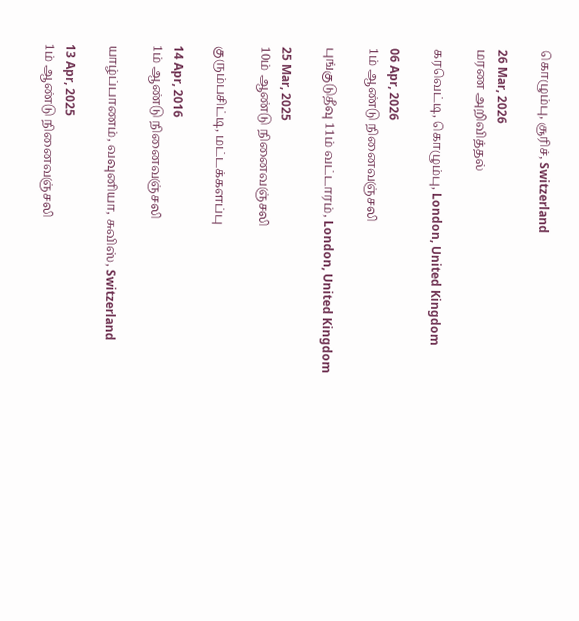கொழும்பு, சூரிச், Switzerland

26 Mar, 2026
மரண அறிவித்தல்

கரவெட்டி, கொழும்பு, London, United Kingdom

06 Apr, 2026
1ம் ஆண்டு நினைவஞ்சலி

புங்குடுதீவு 11ம் வட்டாரம், London, United Kingdom

25 Mar, 2025
10ம் ஆண்டு நினைவஞ்சலி

குரும்பசிட்டி, மட்டக்களப்பு

14 Apr, 2016
1ம் ஆண்டு நினைவஞ்சலி

யாழ்ப்பாணம், வவுனியா, சுவிஸ், Switzerland

13 Apr, 2025
1ம் ஆண்டு நினைவஞ்சலி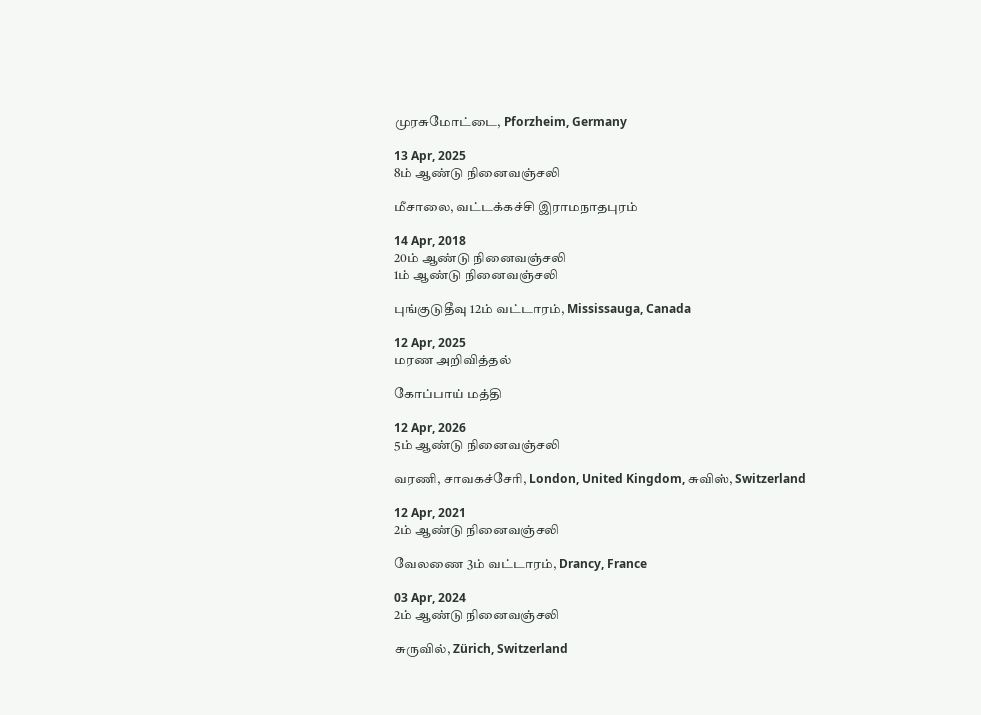முரசுமோட்டை, Pforzheim, Germany

13 Apr, 2025
8ம் ஆண்டு நினைவஞ்சலி

மீசாலை, வட்டக்கச்சி இராமநாதபுரம்

14 Apr, 2018
20ம் ஆண்டு நினைவஞ்சலி
1ம் ஆண்டு நினைவஞ்சலி

புங்குடுதீவு 12ம் வட்டாரம், Mississauga, Canada

12 Apr, 2025
மரண அறிவித்தல்

கோப்பாய் மத்தி

12 Apr, 2026
5ம் ஆண்டு நினைவஞ்சலி

வரணி, சாவகச்சேரி, London, United Kingdom, சுவிஸ், Switzerland

12 Apr, 2021
2ம் ஆண்டு நினைவஞ்சலி

வேலணை 3ம் வட்டாரம், Drancy, France

03 Apr, 2024
2ம் ஆண்டு நினைவஞ்சலி

சுருவில், Zürich, Switzerland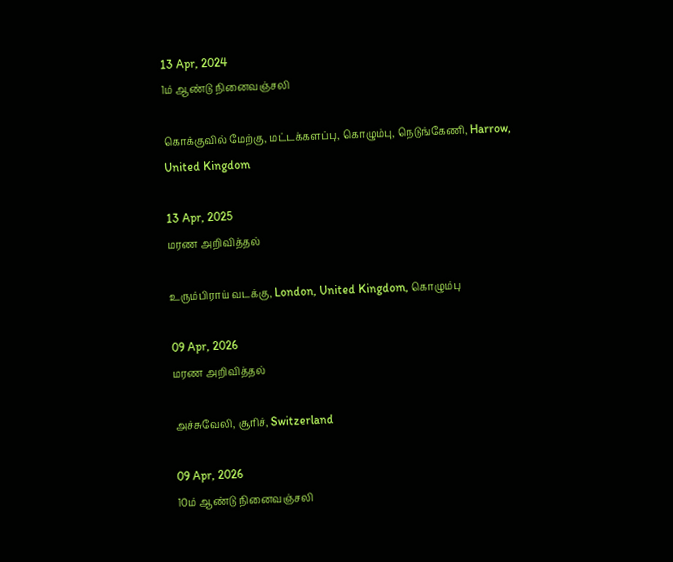13 Apr, 2024
1ம் ஆண்டு நினைவஞ்சலி

கொக்குவில் மேற்கு, மட்டக்களப்பு, கொழும்பு, நெடுங்கேணி, Harrow, United Kingdom

13 Apr, 2025
மரண அறிவித்தல்

உரும்பிராய் வடக்கு, London, United Kingdom, கொழும்பு

09 Apr, 2026
மரண அறிவித்தல்

அச்சுவேலி, சூரிச், Switzerland

09 Apr, 2026
10ம் ஆண்டு நினைவஞ்சலி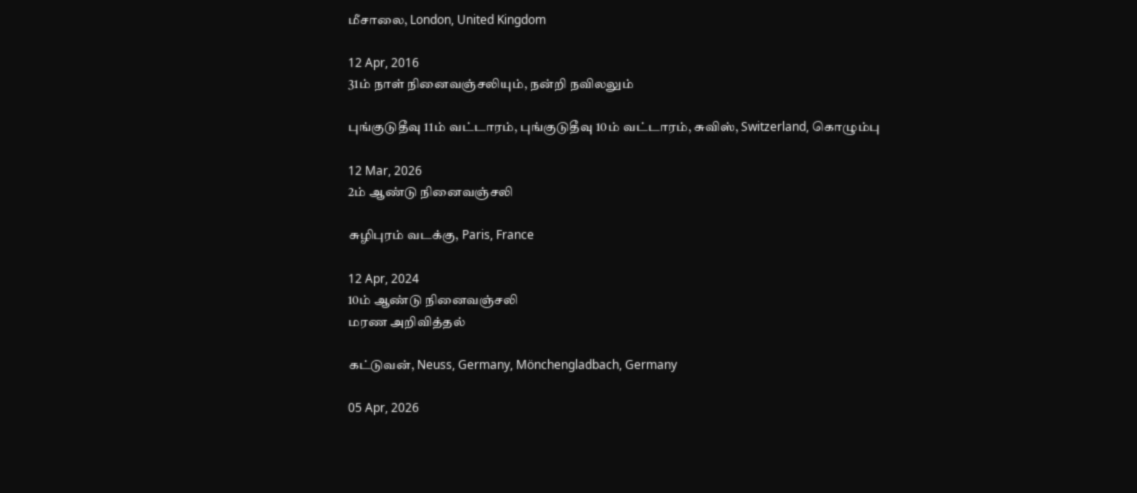மீசாலை, London, United Kingdom

12 Apr, 2016
31ம் நாள் நினைவஞ்சலியும், நன்றி நவிலலும்

புங்குடுதீவு 11ம் வட்டாரம், புங்குடுதீவு 10ம் வட்டாரம், சுவிஸ், Switzerland, கொழும்பு

12 Mar, 2026
2ம் ஆண்டு நினைவஞ்சலி

சுழிபுரம் வடக்கு, Paris, France

12 Apr, 2024
10ம் ஆண்டு நினைவஞ்சலி
மரண அறிவித்தல்

கட்டுவன், Neuss, Germany, Mönchengladbach, Germany

05 Apr, 2026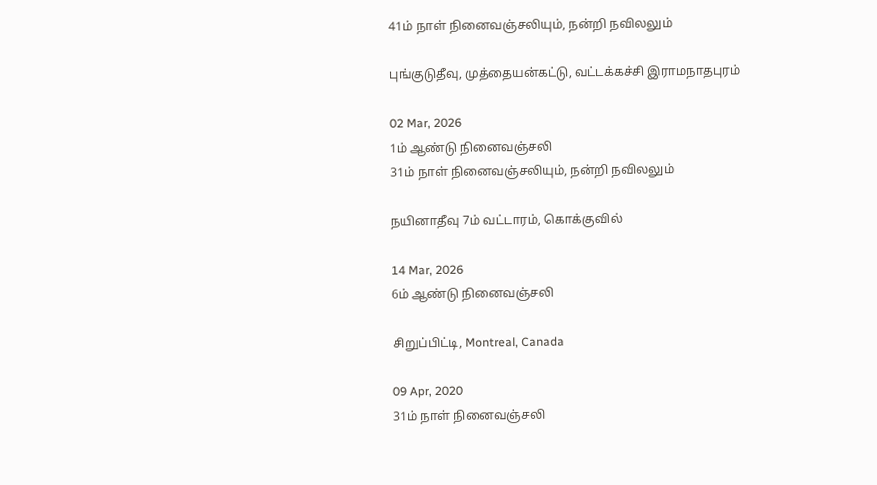41ம் நாள் நினைவஞ்சலியும், நன்றி நவிலலும்

புங்குடுதீவு, முத்தையன்கட்டு, வட்டக்கச்சி இராமநாதபுரம்

02 Mar, 2026
1ம் ஆண்டு நினைவஞ்சலி
31ம் நாள் நினைவஞ்சலியும், நன்றி நவிலலும்

நயினாதீவு 7ம் வட்டாரம், கொக்குவில்

14 Mar, 2026
6ம் ஆண்டு நினைவஞ்சலி

சிறுப்பிட்டி, Montreal, Canada

09 Apr, 2020
31ம் நாள் நினைவஞ்சலி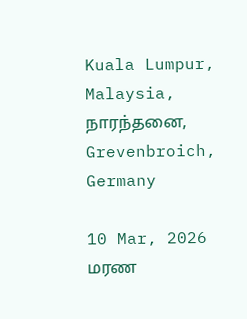Kuala Lumpur, Malaysia, நாரந்தனை, Grevenbroich, Germany

10 Mar, 2026
மரண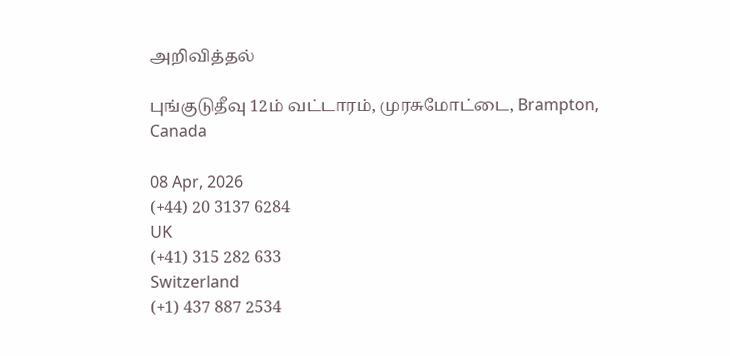அறிவித்தல்

புங்குடுதீவு 12ம் வட்டாரம், முரசுமோட்டை, Brampton, Canada

08 Apr, 2026
(+44) 20 3137 6284
UK
(+41) 315 282 633
Switzerland
(+1) 437 887 2534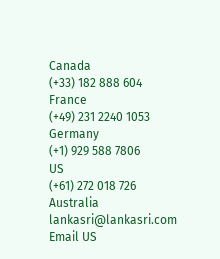Canada
(+33) 182 888 604
France
(+49) 231 2240 1053
Germany
(+1) 929 588 7806
US
(+61) 272 018 726
Australia
lankasri@lankasri.com
Email US